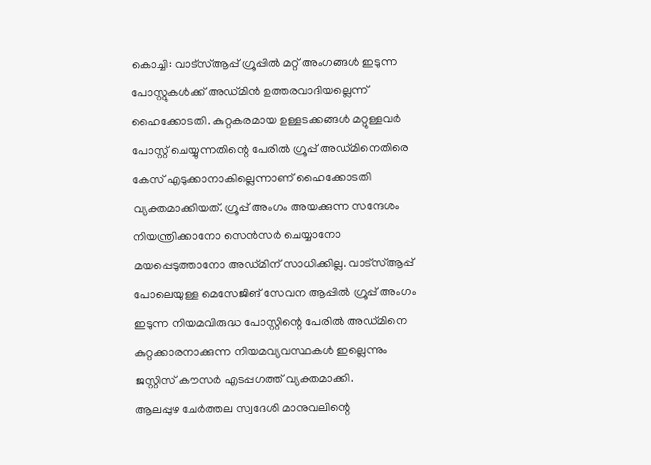കൊച്ചി: വാട്സ്ആപ്പ് ഗ്രൂപ്പിൽ മറ്റ് അംഗങ്ങൾ ഇടുന്ന പോസ്റ്റുകൾക്ക് അഡ്മിൻ ഉത്തരവാദിയല്ലെന്ന് ഹൈക്കോടതി. കുറ്റകരമായ ഉള്ളടക്കങ്ങൾ മറ്റുള്ളവർ പോസ്റ്റ് ചെയ്യുന്നതിന്റെ പേരിൽ ഗ്രൂപ്പ് അഡ്മിനെതിരെ കേസ് എടുക്കാനാകില്ലെന്നാണ് ഹൈക്കോടതി വ്യക്തമാക്കിയത്. ഗ്രൂപ്പ് അംഗം അയക്കുന്ന സന്ദേശം നിയന്ത്രിക്കാനോ സെൻസർ ചെയ്യാനോ മയപ്പെടുത്താനോ അഡ്മിന് സാധിക്കില്ല. വാട്സ്ആപ്പ് പോലെയുള്ള മെസേജിങ് സേവന ആപ്പിൽ ഗ്രൂപ്പ് അംഗം ഇടുന്ന നിയമവിരുദ്ധ പോസ്റ്റിന്റെ പേരിൽ അഡ്മിനെ കുറ്റക്കാരനാക്കുന്ന നിയമവ്യവസ്ഥകൾ ഇല്ലെന്നും ജസ്റ്റിസ് കൗസർ എടപ്പഗത്ത് വ്യക്തമാക്കി.
ആലപ്പുഴ ചേർത്തല സ്വദേശി മാനുവലിന്റെ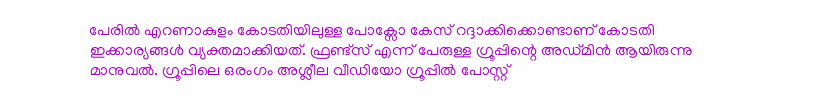പേരിൽ എറണാകുളം കോടതിയിലുള്ള പോക്സോ കേസ് റദ്ദാക്കിക്കൊണ്ടാണ് കോടതി ഇക്കാര്യങ്ങൾ വ്യക്തമാക്കിയത്. ഫ്രണ്ട്സ് എന്ന് പേരുള്ള ഗ്രൂപ്പിന്റെ അഡ്മിൻ ആയിരുന്നു മാനുവൽ. ഗ്രൂപ്പിലെ ഒരംഗം അശ്ലീല വീഡിയോ ഗ്രൂപ്പിൽ പോസ്റ്റ്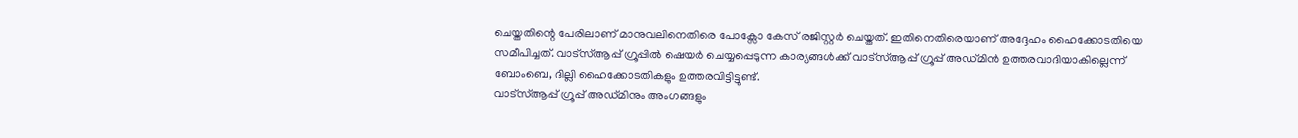ചെയ്തതിന്റെ പേരിലാണ് മാനുവലിനെതിരെ പോക്സോ കേസ് രജിസ്റ്റർ ചെയ്തത്. ഇതിനെതിരെയാണ് അദ്ദേഹം ഹൈക്കോടതിയെ സമീപിച്ചത്. വാട്സ്ആപ്പ് ഗ്രൂപ്പിൽ ഷെയർ ചെയ്യപ്പെടുന്ന കാര്യങ്ങൾക്ക് വാട്സ്ആപ്പ് ഗ്രൂപ്പ് അഡ്മിൻ ഉത്തരവാദിയാകില്ലെന്ന് ബോംബെ, ദില്ലി ഹൈക്കോടതികളും ഉത്തരവിട്ടിട്ടുണ്ട്.
വാട്സ്ആപ്പ് ഗ്രൂപ്പ് അഡ്മിനും അംഗങ്ങളും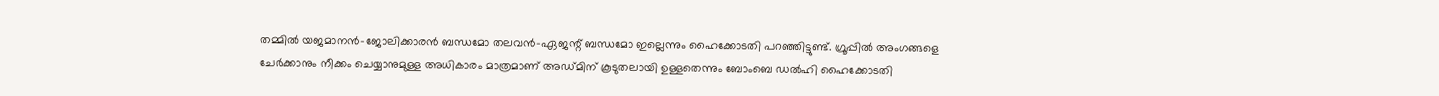തമ്മിൽ യജമാനൻ-ജോലിക്കാരൻ ബന്ധമോ തലവൻ-ഏജന്റ് ബന്ധമോ ഇല്ലെന്നും ഹൈക്കോടതി പറഞ്ഞിട്ടുണ്ട്. ഗ്രൂപ്പിൽ അംഗങ്ങളെ ചേർക്കാനും നീക്കം ചെയ്യാനുമുള്ള അധികാരം മാത്രമാണ് അഡ്മിന് കൂടുതലായി ഉള്ളതെന്നും ബോംബെ ഡൽഹി ഹൈക്കോടതി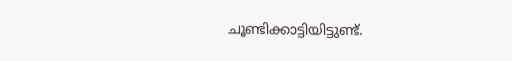ചൂണ്ടിക്കാട്ടിയിട്ടുണ്ട്.